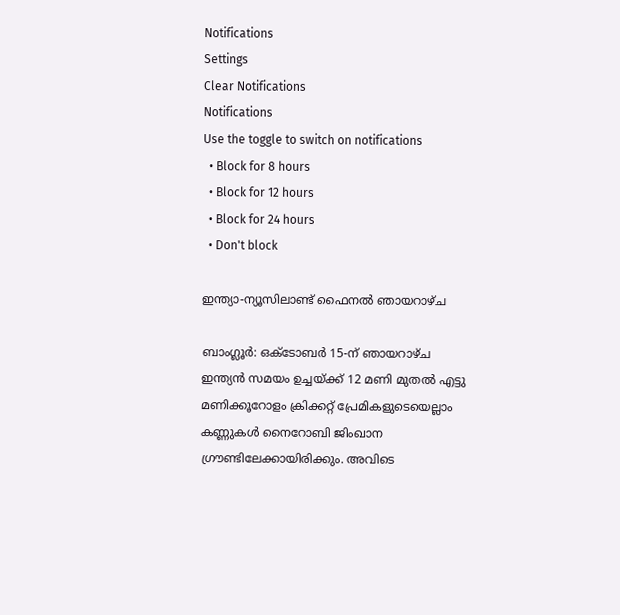Notifications
Settings
Clear Notifications
Notifications
Use the toggle to switch on notifications
  • Block for 8 hours
  • Block for 12 hours
  • Block for 24 hours
  • Don't block

ഇന്ത്യാ-ന്യൂസിലാണ്ട് ഫൈനല്‍ ഞായറാഴ്ച

ബാംഗ്ലൂര്‍: ഒക്ടോബര്‍ 15-ന് ഞായറാഴ്ച ഇന്ത്യന്‍ സമയം ഉച്ചയ്ക്ക് 12 മണി മുതല്‍ എട്ടു മണിക്കൂറോളം ക്രിക്കറ്റ് പ്രേമികളുടെയെല്ലാം കണ്ണുകള്‍ നൈറോബി ജിംഖാന ഗ്രൗണ്ടിലേക്കായിരിക്കും. അവിടെ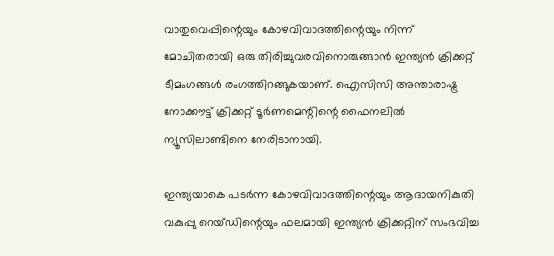വാതുവെപ്പിന്റെയും കോഴവിവാദത്തിന്റെയും നിന്ന് മോചിതരായി ഒരു തിരിച്ചുവരവിനൊരുങ്ങാന്‍ ഇന്ത്യന്‍ ക്രിക്കറ്റ് ടീമംഗങ്ങള്‍ രംഗത്തിറങ്ങുകയാണ്. ഐസിസി അന്താരാഷ്ട്ര നോക്കൗട്ട് ക്രിക്കറ്റ് ടൂര്‍ണമെന്റിന്റെ ഫൈനലില്‍ ന്യൂസിലാണ്ടിനെ നേരിടാനായി.

ഇന്ത്യയാകെ പടര്‍ന്ന കോഴവിവാദത്തിന്റെയും ആദായനികുതി വകുപ്പു റെയ്ഡിന്റെയും ഫലമായി ഇന്ത്യന്‍ ക്രിക്കറ്റിന് സംഭവിച്ച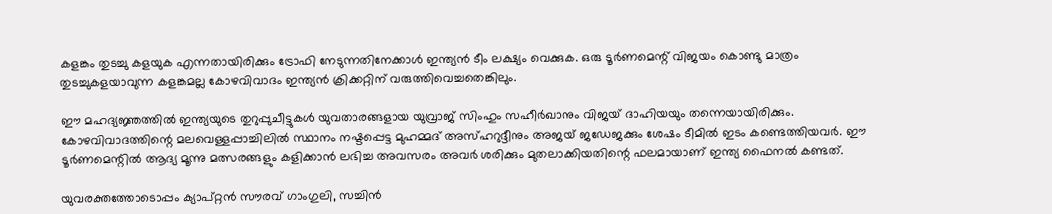കളങ്കം തുടച്ചു കളയുക എന്നതായിരിക്കും ട്രോഫി നേടുന്നതിനേക്കാള്‍ ഇന്ത്യന്‍ ടീം ലക്ഷ്യം വെക്കുക. ഒരു ടൂര്‍ണമെന്റ് വിജയം കൊണ്ടു മാത്രം തുടച്ചുകളയാവുന്ന കളങ്കമല്ല കോഴവിവാദം ഇന്ത്യന്‍ ക്രിക്കറ്റിന് വരുത്തിവെച്ചതെങ്കിലും.

ഈ മഹദ്യജ്ഞത്തില്‍ ഇന്ത്യയുടെ തുറുപ്പുചീട്ടുകള്‍ യുവതാരങ്ങളായ യുവ്രാജ് സിംഹും സഹീര്‍ഖാനും വിജയ് ദാഹിയയും തന്നെയായിരിക്കും. കോഴവിവാദത്തിന്റെ മലവെള്ളപ്പാച്ചിലില്‍ സ്ഥാനം നഷ്ടപ്പെട്ട മുഹമ്മദ് അസ്ഹറുദ്ദീനും അജയ് ജഡേജക്കും ശേഷം ടീമില്‍ ഇടം കണ്ടെത്തിയവര്‍. ഈ ടൂര്‍ണമെന്റില്‍ ആദ്യ മൂന്നു മത്സരങ്ങളും കളിക്കാന്‍ ലഭിച്ച അവസരം അവര്‍ ശരിക്കും മുതലാക്കിയതിന്റെ ഫലമായാണ് ഇന്ത്യ ഫൈനല്‍ കണ്ടത്.

യുവരക്തത്തോടൊപ്പം ക്യാപ്റ്റന്‍ സൗരവ് ഗാംഗുലി, സച്ചിന്‍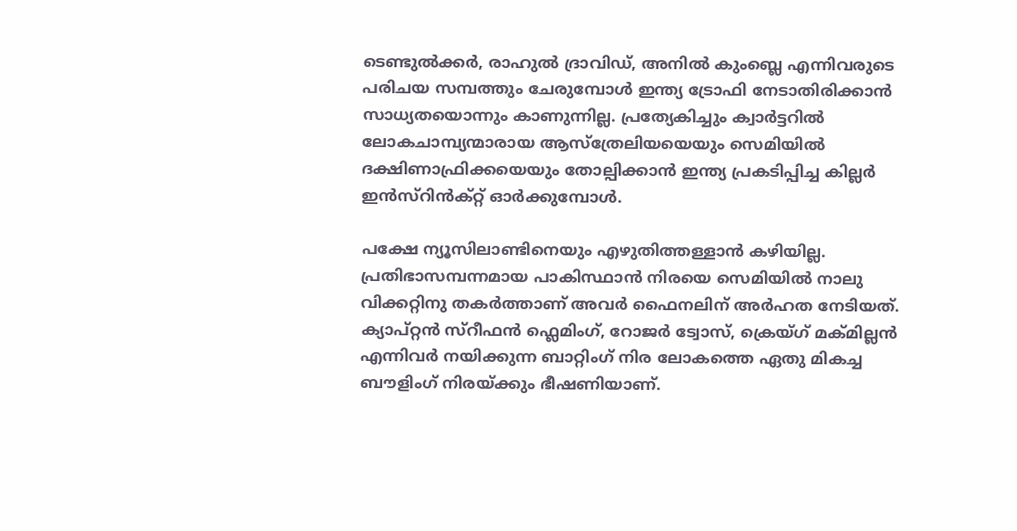ടെണ്ടുല്‍ക്കര്‍, രാഹുല്‍ ദ്രാവിഡ്, അനില്‍ കുംബ്ലെ എന്നിവരുടെ പരിചയ സമ്പത്തും ചേരുമ്പോള്‍ ഇന്ത്യ ട്രോഫി നേടാതിരിക്കാന്‍ സാധ്യതയൊന്നും കാണുന്നില്ല. പ്രത്യേകിച്ചും ക്വാര്‍ട്ടറില്‍ ലോകചാമ്പ്യന്മാരായ ആസ്ത്രേലിയയെയും സെമിയില്‍ ദക്ഷിണാഫ്രിക്കയെയും തോല്പിക്കാന്‍ ഇന്ത്യ പ്രകടിപ്പിച്ച കില്ലര്‍ ഇന്‍സ്റിന്‍ക്റ്റ് ഓര്‍ക്കുമ്പോള്‍.

പക്ഷേ ന്യൂസിലാണ്ടിനെയും എഴുതിത്തള്ളാന്‍ കഴിയില്ല. പ്രതിഭാസമ്പന്നമായ പാകിസ്ഥാന്‍ നിരയെ സെമിയില്‍ നാലു വിക്കറ്റിനു തകര്‍ത്താണ് അവര്‍ ഫൈനലിന് അര്‍ഹത നേടിയത്. ക്യാപ്റ്റന്‍ സ്റീഫന്‍ ഫ്ലെമിംഗ്, റോജര്‍ ട്വോസ്, ക്രെയ്ഗ് മക്മില്ലന്‍ എന്നിവര്‍ നയിക്കുന്ന ബാറ്റിംഗ് നിര ലോകത്തെ ഏതു മികച്ച ബൗളിംഗ് നിരയ്ക്കും ഭീഷണിയാണ്.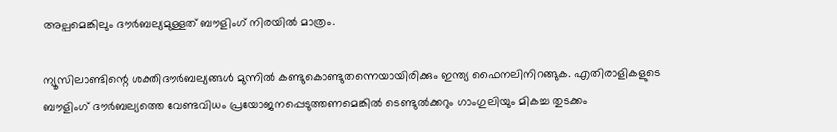അല്പമെങ്കിലും ദൗര്‍ബല്യമുള്ളത് ബൗളിംഗ് നിരയില്‍ മാത്രം.

ന്യൂസിലാണ്ടിന്റെ ശക്തിദൗര്‍ബല്യങ്ങള്‍ മുന്നില്‍ കണ്ടുകൊണ്ടുതന്നെയായിരിക്കും ഇന്ത്യ ഫൈനലിനിറങ്ങുക. എതിരാളികളുടെ ബൗളിംഗ് ദൗര്‍ബല്യത്തെ വേണ്ടവിധം പ്രയോജനപ്പെടുത്തണമെങ്കില്‍ ടെണ്ടുല്‍ക്കറും ഗാംഗുലിയും മികച്ച തുടക്കം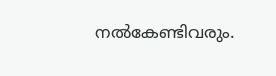നല്‍കേണ്ടിവരും.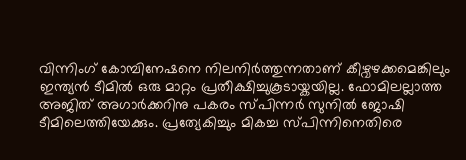വിന്നിംഗ് കോമ്പിനേഷനെ നിലനിര്‍ത്തുന്നതാണ് കീഴ്വഴക്കമെങ്കിലും ഇന്ത്യന്‍ ടീമില്‍ ഒരു മാറ്റം പ്രതീക്ഷിച്ചുകൂടായ്കയില്ല. ഫോമിലല്ലാത്ത അജിത് അഗാര്‍ക്കറിനു പകരം സ്പിന്നര്‍ സുനില്‍ ജോഷി ടീമിലെത്തിയേക്കും. പ്രത്യേകിച്ചും മികച്ച സ്പിന്നിനെതിരെ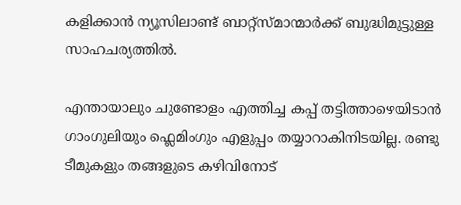കളിക്കാന്‍ ന്യൂസിലാണ്ട് ബാറ്റ്സ്മാന്മാര്‍ക്ക് ബുദ്ധിമുട്ടുള്ള സാഹചര്യത്തില്‍.

എന്തായാലും ചുണ്ടോളം എത്തിച്ച കപ്പ് തട്ടിത്താഴെയിടാന്‍ ഗാംഗുലിയും ഫ്ലെമിംഗും എളുപ്പം തയ്യാറാകിനിടയില്ല. രണ്ടു ടീമുകളും തങ്ങളുടെ കഴിവിനോട്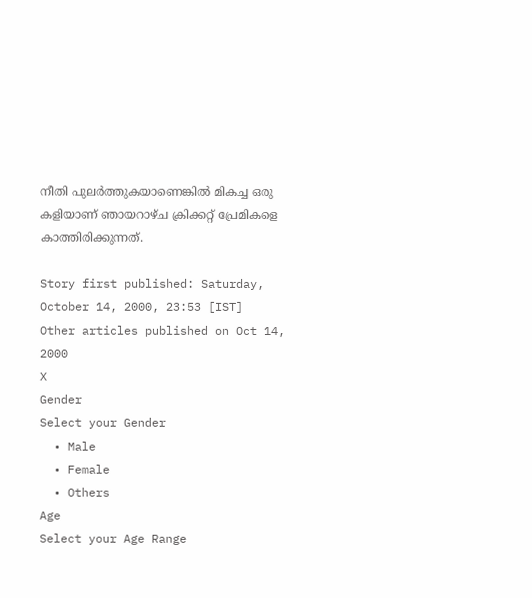നീതി പുലര്‍ത്തുകയാണെങ്കില്‍ മികച്ച ഒരു കളിയാണ് ഞായറാഴ്ച ക്രിക്കറ്റ് പ്രേമികളെ കാത്തിരിക്കുന്നത്.

Story first published: Saturday, October 14, 2000, 23:53 [IST]
Other articles published on Oct 14, 2000
X
Gender
Select your Gender
  • Male
  • Female
  • Others
Age
Select your Age Range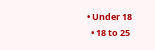• Under 18
  • 18 to 25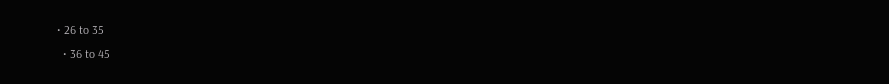• 26 to 35
  • 36 to 45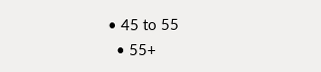• 45 to 55
  • 55+